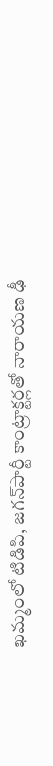ఖమ్మంలో టిడిపి, జగన్‌పార్టీ కాంట్రాక్టర్లతో నారాయణ ఢీ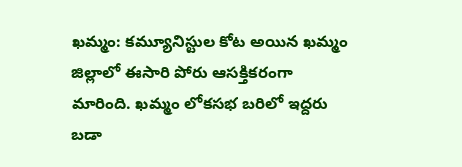ఖమ్మం: కమ్యూనిస్టుల కోట అయిన ఖమ్మం జిల్లాలో ఈసారి పోరు ఆసక్తికరంగా మారింది. ఖమ్మం లోకసభ బరిలో ఇద్దరు బడా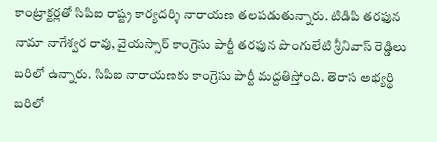కాంట్రాక్టర్లతో సిపిఐ రాష్ట్ర కార్యదర్శి నారాయణ తలపడుతున్నారు. టిడిపి తరఫున నామా నాగేశ్వర రావు, వైయస్సార్ కాంగ్రెసు పార్టీ తరఫున పొంగులేటి శ్రీనివాస్ రెడ్డిలు బరిలో ఉన్నారు. సిపిఐ నారాయణకు కాంగ్రెసు పార్టీ మద్దతిస్తోంది. తెరాస అభ్యర్థి బరిలో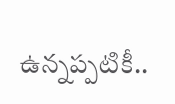ఉన్నప్పటికీ..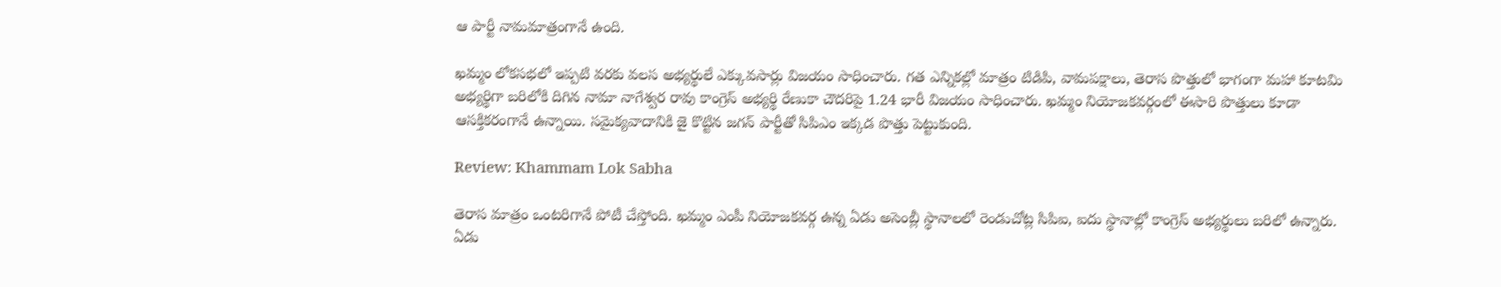ఆ పార్టీ నామమాత్రంగానే ఉంది.

ఖమ్మం లోకసభలో ఇప్పటి వరకు వలస అభ్యర్థులే ఎక్కువసార్లు విజయం సాధించారు. గత ఎన్నికల్లో మాత్రం టిడిపి, వామపక్షాలు, తెరాస పొత్తులో భాగంగా మహా కూటమి అభ్యర్థిగా బరిలోకి దిగిన నామా నాగేశ్వర రావు కాంగ్రెస్ అభ్యర్థి రేణుకా చౌదరిపై 1.24 భారీ విజయం సాధించారు. ఖమ్మం నియోజకవర్గంలో ఈసారి పొత్తులు కూడా ఆసక్తికరంగానే ఉన్నాయి. సమైక్యవాదానికి జై కొట్టిన జగన్ పార్టీతో సిపిఎం ఇక్కడ పొత్తు పెట్టుకుంది.

Review: Khammam Lok Sabha

తెరాస మాత్రం ఒంటరిగానే పోటీ చేస్తోంది. ఖమ్మం ఎంపీ నియోజకవర్గ ఉన్న ఏడు అసెంబ్లీ స్థానాలలో రెండుచోట్ల సిపిఐ, ఐదు స్థానాల్లో కాంగ్రెస్ అభ్యర్థులు బరిలో ఉన్నారు. ఏడు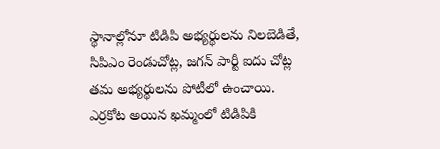స్థానాల్లోనూ టిడిపి అభ్యర్థులను నిలబెడితే, సిపిఎం రెండుచోట్ల, జగన్ పార్టీ ఐదు చోట్ల తమ అభ్యర్థులను పోటీలో ఉంచాయి. ఎర్రకోట అయిన ఖమ్మంలో టిడిపికి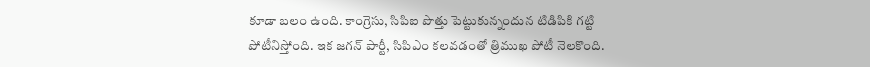కూడా బలం ఉంది. కాంగ్రెసు, సిపిఐ పొత్తు పెట్టుకున్నందున టిడిపికి గట్టి పోటీనిస్తోంది. ఇక జగన్ పార్టీ, సిపిఎం కలవడంతో త్రిముఖ పోటీ నెలకొంది.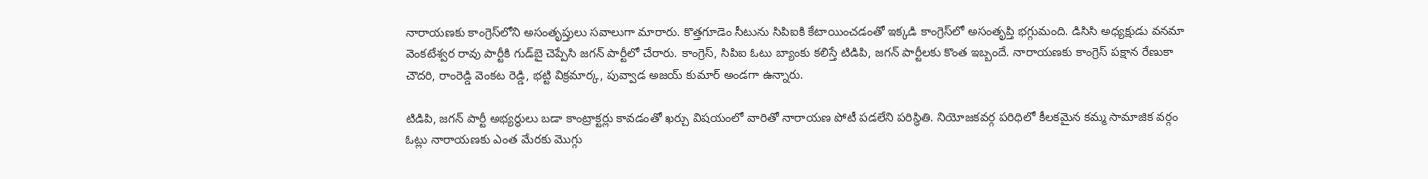నారాయణకు కాంగ్రెస్‌లోని అసంతృప్తులు సవాలుగా మారారు. కొత్తగూడెం సీటును సిపిఐకి కేటాయించడంతో ఇక్కడి కాంగ్రెస్‌లో అసంతృప్తి భగ్గుమంది. డిసిసి అధ్యక్షుడు వనమా వెంకటేశ్వర రావు పార్టీకి గుడ్‌బై చెప్పేసి జగన్ పార్టీలో చేరారు. కాంగ్రెస్, సిపిఐ ఓటు బ్యాంకు కలిస్తే టిడిపి, జగన్ పార్టీలకు కొంత ఇబ్బందే. నారాయణకు కాంగ్రెస్ పక్షాన రేణుకా చౌదరి, రాంరెడ్డి వెంకట రెడ్డి, భట్టి విక్రమార్క, పువ్వాడ అజయ్ కుమార్ అండగా ఉన్నారు.

టిడిపి, జగన్ పార్టీ అభ్యర్థులు బడా కాంట్రాక్టర్లు కావడంతో ఖర్చు విషయంలో వారితో నారాయణ పోటీ పడలేని పరిస్థితి. నియోజకవర్గ పరిధిలో కీలకమైన కమ్మ సామాజిక వర్గం ఓట్లు నారాయణకు ఎంత మేరకు మొగ్గు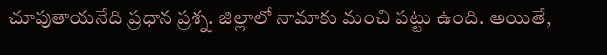చూపుతాయనేది ప్రధాన ప్రశ్న. జిల్లాలో నామాకు మంచి పట్టు ఉంది. అయితే,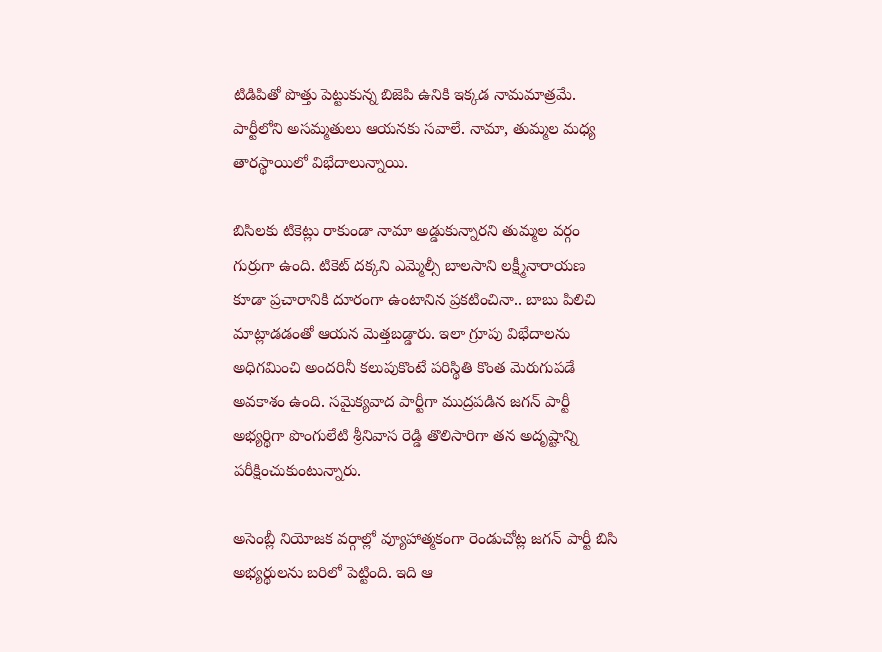టిడిపితో పొత్తు పెట్టుకున్న బిజెపి ఉనికి ఇక్కడ నామమాత్రమే. పార్టీలోని అసమ్మతులు ఆయనకు సవాలే. నామా, తుమ్మల మధ్య తారస్థాయిలో విభేదాలున్నాయి.

బిసిలకు టికెట్లు రాకుండా నామా అడ్డుకున్నారని తుమ్మల వర్గం గుర్రుగా ఉంది. టికెట్ దక్కని ఎమ్మెల్సీ బాలసాని లక్ష్మీనారాయణ కూడా ప్రచారానికి దూరంగా ఉంటానిన ప్రకటించినా.. బాబు పిలిచి మాట్లాడడంతో ఆయన మెత్తబడ్డారు. ఇలా గ్రూపు విభేదాలను అధిగమించి అందరినీ కలుపుకొంటే పరిస్థితి కొంత మెరుగుపడే అవకాశం ఉంది. సమైక్యవాద పార్టీగా ముద్రపడిన జగన్ పార్టీ అభ్యర్థిగా పొంగులేటి శ్రీనివాస రెడ్డి తొలిసారిగా తన అదృష్టాన్ని పరీక్షించుకుంటున్నారు.

అసెంబ్లీ నియోజక వర్గాల్లో వ్యూహాత్మకంగా రెండుచోట్ల జగన్ పార్టీ బిసి అభ్యర్థులను బరిలో పెట్టింది. ఇది ఆ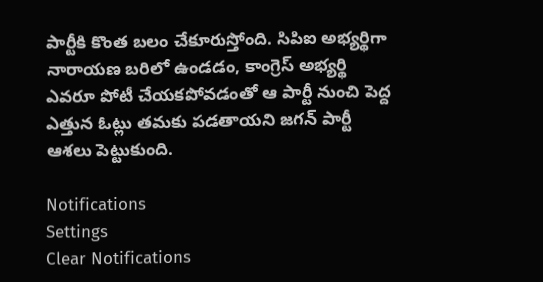పార్టీకి కొంత బలం చేకూరుస్తోంది. సిపిఐ అభ్యర్థిగా నారాయణ బరిలో ఉండడం, కాంగ్రెస్ అభ్యర్థి ఎవరూ పోటీ చేయకపోవడంతో ఆ పార్టీ నుంచి పెద్ద ఎత్తున ఓట్లు తమకు పడతాయని జగన్ పార్టీ ఆశలు పెట్టుకుంది.

Notifications
Settings
Clear Notifications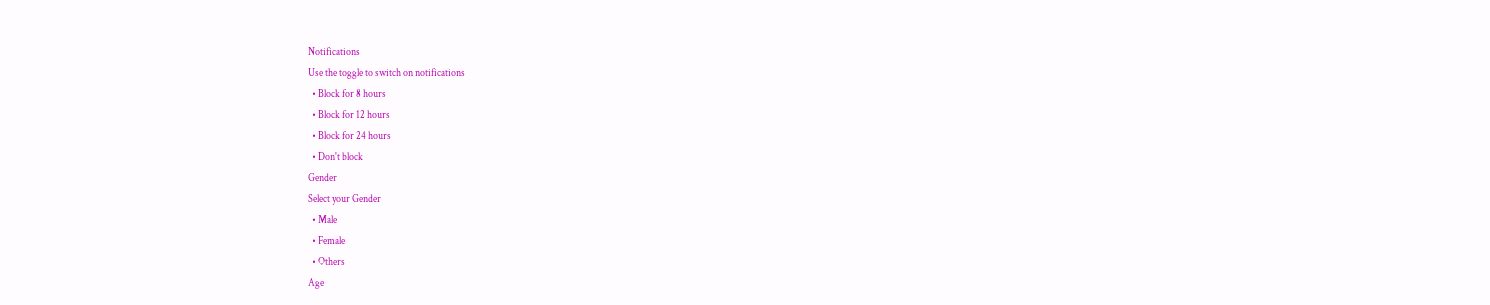Notifications
Use the toggle to switch on notifications
  • Block for 8 hours
  • Block for 12 hours
  • Block for 24 hours
  • Don't block
Gender
Select your Gender
  • Male
  • Female
  • Others
Age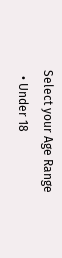Select your Age Range
  • Under 18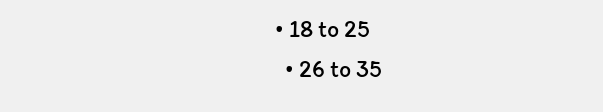• 18 to 25
  • 26 to 35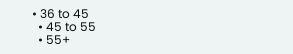• 36 to 45
  • 45 to 55
  • 55+